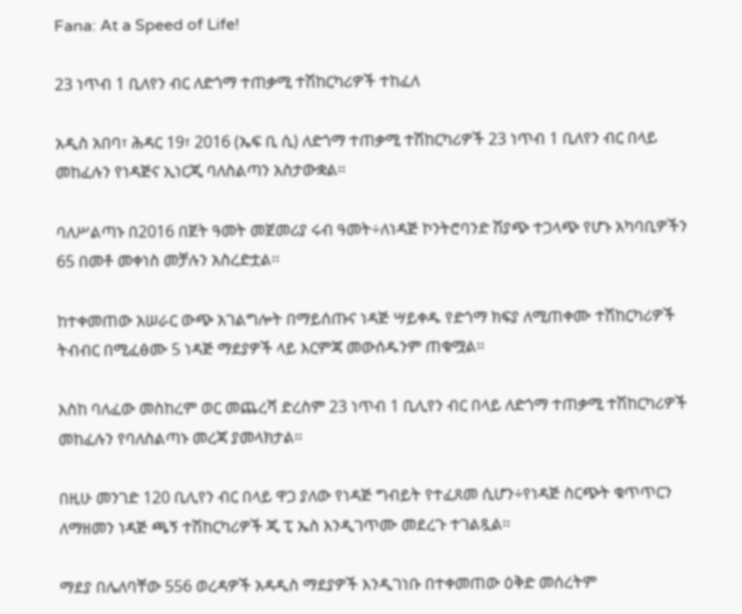Fana: At a Speed of Life!

23 ነጥብ 1 ቢለየን ብር ለድጎማ ተጠቃሚ ተሽከርካሪዎች ተከፈለ

አዲስ አበባ፣ ሕዳር 19፣ 2016 (ኤፍ ቢ ሲ) ለድጎማ ተጠቃሚ ተሽከርካሪዎች 23 ነጥብ 1 ቢለየን ብር በላይ መከፈሉን የነዳጅና ኢነርጂ ባለስልጣን አስታውቋል፡፡

ባለሥልጣኑ በ2016 በጀት ዓመት መጀመሪያ ሩብ ዓመት÷ለነዳጅ ኮንትሮባንድ ሽያጭ ተጋላጭ የሆኑ አካባቢዎችን 65 በመቶ መቀነስ መቻሉን አስረድቷል፡፡

ከተቀመጠው አሠራር ውጭ አገልግሎት በማይሰጡና ነዳጅ ሣይቀዱ የድጎማ ክፍያ ለሚጠቀሙ ተሽከርካሪዎች ትብብር በሚፈፅሙ 5 ነዳጅ ማደያዎች ላይ እርምጃ መውሰዱንም ጠቁሟል፡፡

እስከ ባለፈው መስከረም ወር መጨረሻ ድረስም 23 ነጥብ 1 ቢሊየን ብር በላይ ለድጎማ ተጠቃሚ ተሽከርካሪዎች መከፈሉን የባለስልጣኑ መረጃ ያመላክታል፡፡

በዚሁ መንገድ 120 ቢሊየን ብር በላይ ዋጋ ያለው የነዳጅ ግብይት የተፈጸመ ሲሆን÷የነዳጅ ስርጭት ቁጥጥርን ለማዘመን ነዳጅ ጫኝ ተሽከርካሪዎች ጂ ፒ ኤስ እንዲገጥሙ መደረጉ ተገልጿል፡፡

ማደያ በሌለባቸው 556 ወረዳዎች አዳዲስ ማደያዎች እንዲገነቡ በተቀመጠው ዕቅድ መሰረትም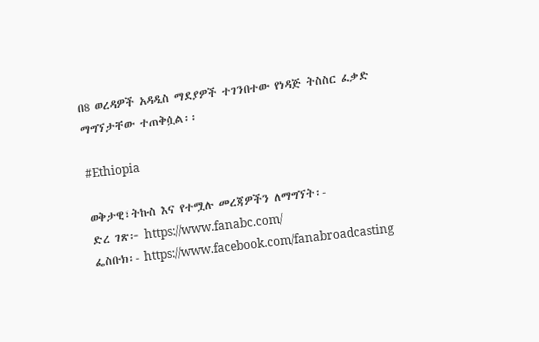በ8 ወረዳዎች አዳዲስ ማደያዎች ተገንበተው የነዳጅ ትስስር ፈቃድ ማግኘታቸው ተጠቅሷል፡፡

#Ethiopia

ወቅታዊ፣ትኩስ እና የተሟሉ መረጃዎችን ለማግኘት፡-
ድረ ገጽ፦ https://www.fanabc.com/
ፌስቡክ፡- https://www.facebook.com/fanabroadcasting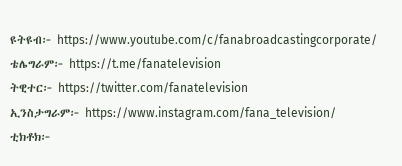ዩትዩብ፦ https://www.youtube.com/c/fanabroadcastingcorporate/
ቴሌግራም፦ https://t.me/fanatelevision
ትዊተር፦ https://twitter.com/fanatelevision
ኢንስታግራም፦ https://www.instagram.com/fana_television/
ቲክቶክ፦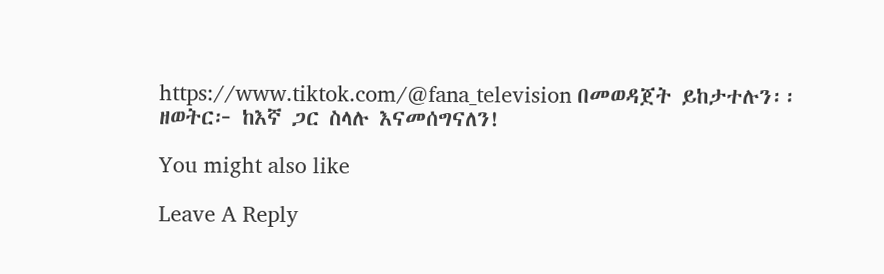https://www.tiktok.com/@fana_television በመወዳጀት ይከታተሉን፡፡
ዘወትር፦ ከእኛ ጋር ስላሉ እናመሰግናለን!

You might also like

Leave A Reply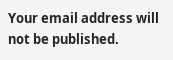Your email address will not be published.